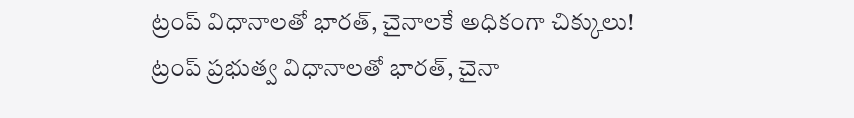ట్రంప్ విధానాలతో భారత్, చైనాలకే అధికంగా చిక్కులు!
ట్రంప్ ప్రభుత్వ విధానాలతో భారత్, చైనా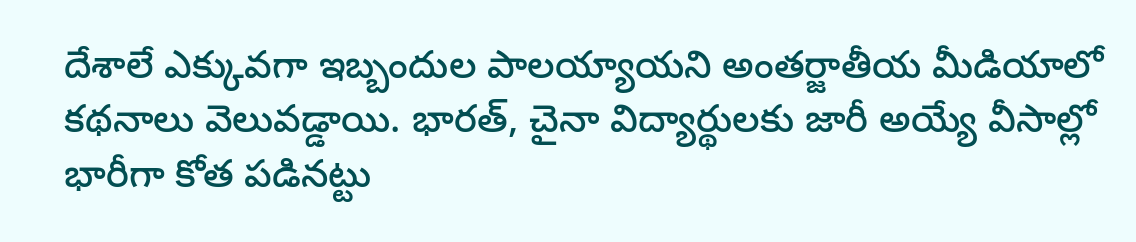దేశాలే ఎక్కువగా ఇబ్బందుల పాలయ్యాయని అంతర్జాతీయ మీడియాలో కథనాలు వెలువడ్డాయి. భారత్, చైనా విద్యార్థులకు జారీ అయ్యే వీసాల్లో భారీగా కోత పడినట్టు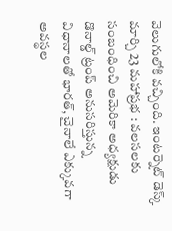వెలుగులోకి వచ్చింది. ఇంటర్నెట్ డెస్క్ మార్చి 23 మహాప్రభ : వలసలకు సంబంధించి అమెరికా అధ్యక్షుడు డొనాల్డ్ ట్రంప్ అనుసరిస్తున్న విధానాలతో భారత్, చైనాలే ఎక్కువగా అవస్థల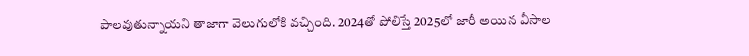పాలవుతున్నాయని తాజాగా వెలుగులోకి వచ్చింది. 2024తో పోలిస్తే 2025లో జారీ అయిన వీసాల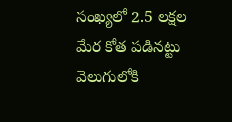సంఖ్యలో 2.5 లక్షల మేర కోత పడినట్టు వెలుగులోకి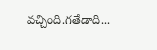వచ్చింది.గతేడాది...